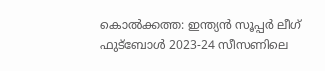കൊല്‍ക്കത്ത: ഇന്ത്യന്‍ സൂപ്പര്‍ ലീഗ് ഫുട്‌ബോള്‍ 2023-24 സീസണിലെ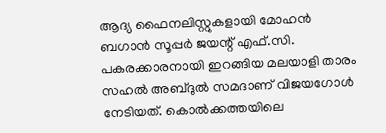ആദ്യ ഫൈനലിസ്റ്റുകളായി മോഹന്‍ ബഗാന്‍ സൂപ്പര്‍ ജയന്റ്‌ എഫ്.സി. പകരക്കാരനായി ഇറങ്ങിയ മലയാളി താരം സഹല്‍ അബ്ദുല്‍ സമദാണ് വിജയഗോള്‍ നേടിയത്. കൊല്‍ക്കത്തയിലെ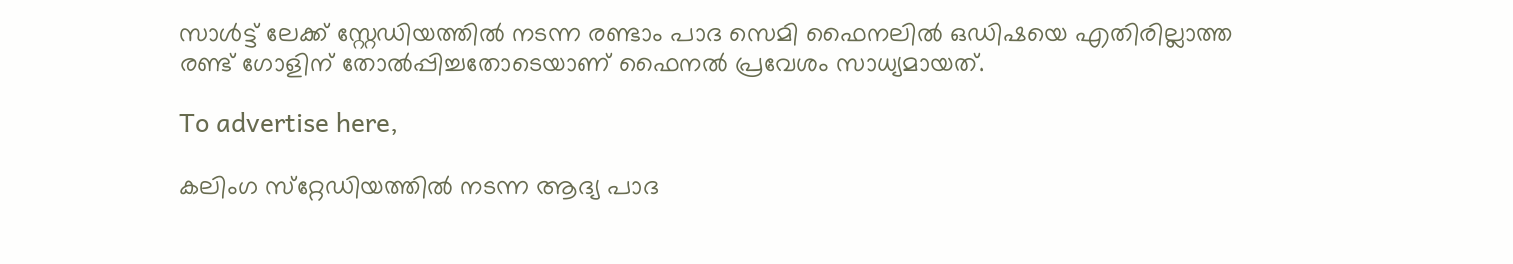സാള്‍ട്ട് ലേക്ക് സ്റ്റേഡിയത്തില്‍ നടന്ന രണ്ടാം പാദ സെമി ഫൈനലില്‍ ഒഡിഷയെ എതിരില്ലാത്ത രണ്ട് ഗോളിന് തോല്‍പ്പിച്ചതോടെയാണ് ഫൈനല്‍ പ്രവേശം സാധ്യമായത്.

To advertise here,

കലിംഗ സ്‌റ്റേഡിയത്തില്‍ നടന്ന ആദ്യ പാദ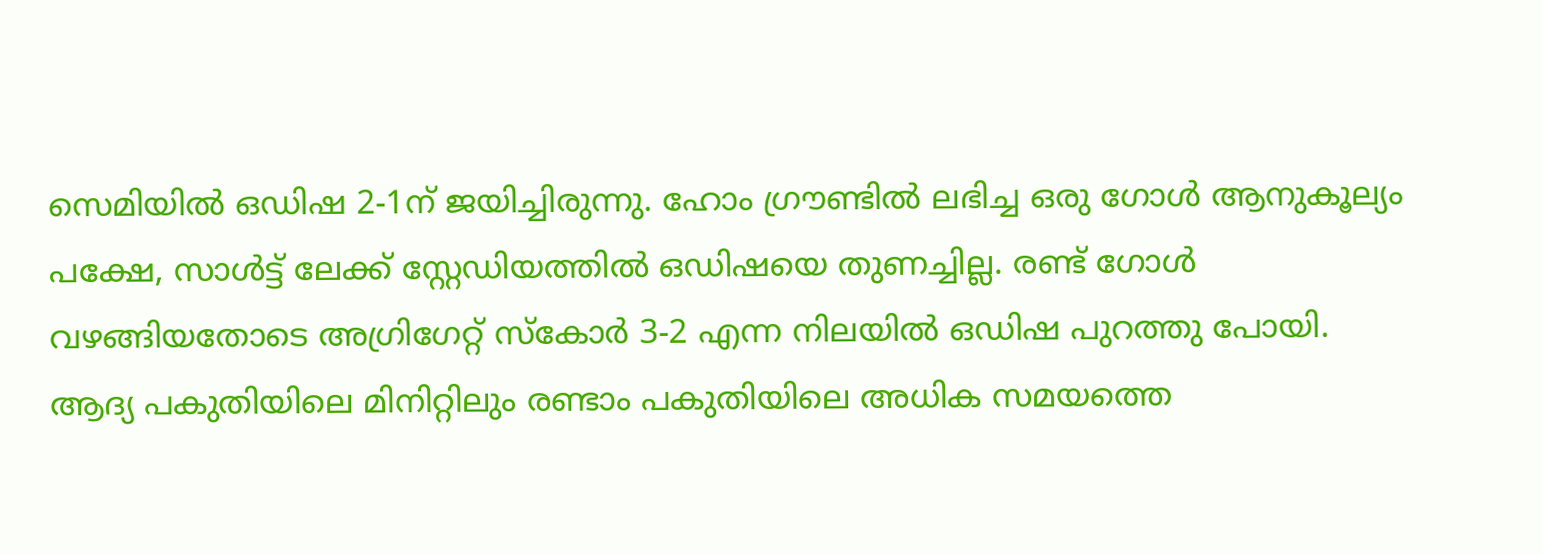സെമിയില്‍ ഒഡിഷ 2-1ന് ജയിച്ചിരുന്നു. ഹോം ഗ്രൗണ്ടില്‍ ലഭിച്ച ഒരു ഗോള്‍ ആനുകൂല്യം പക്ഷേ, സാള്‍ട്ട് ലേക്ക് സ്റ്റേഡിയത്തില്‍ ഒഡിഷയെ തുണച്ചില്ല. രണ്ട് ഗോള്‍ വഴങ്ങിയതോടെ അഗ്രിഗേറ്റ് സ്‌കോര്‍ 3-2 എന്ന നിലയില്‍ ഒഡിഷ പുറത്തു പോയി. ആദ്യ പകുതിയിലെ മിനിറ്റിലും രണ്ടാം പകുതിയിലെ അധിക സമയത്തെ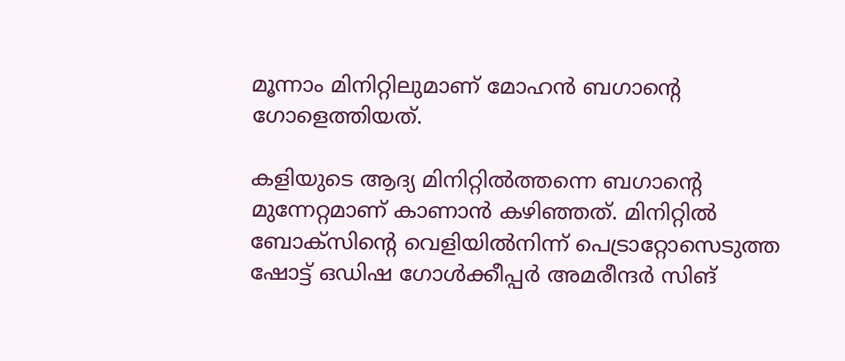മൂന്നാം മിനിറ്റിലുമാണ് മോഹന്‍ ബഗാന്റെ ഗോളെത്തിയത്.

കളിയുടെ ആദ്യ മിനിറ്റില്‍ത്തന്നെ ബഗാന്റെ മുന്നേറ്റമാണ് കാണാന്‍ കഴിഞ്ഞത്. മിനിറ്റില്‍ ബോക്‌സിന്റെ വെളിയില്‍നിന്ന് പെട്രാറ്റോസെടുത്ത ഷോട്ട് ഒഡിഷ ഗോള്‍ക്കീപ്പര്‍ അമരീന്ദര്‍ സിങ്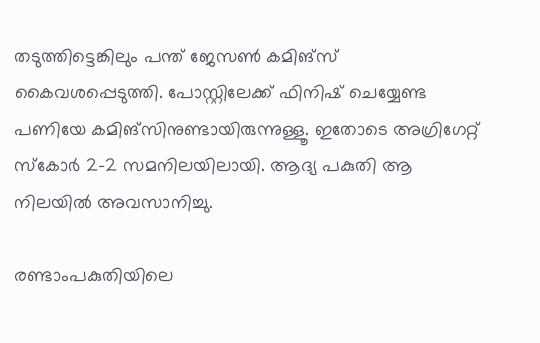തടുത്തിട്ടെങ്കിലും പന്ത് ജേസണ്‍ കമിങ്‌സ് കൈവശപ്പെടുത്തി. പോസ്റ്റിലേക്ക് ഫിനിഷ് ചെയ്യേണ്ട പണിയേ കമിങ്‌സിനുണ്ടായിരുന്നുള്ളൂ. ഇതോടെ അഗ്രിഗേറ്റ് സ്‌കോര്‍ 2-2 സമനിലയിലായി. ആദ്യ പകുതി ആ നിലയില്‍ അവസാനിച്ചു.

രണ്ടാംപകുതിയിലെ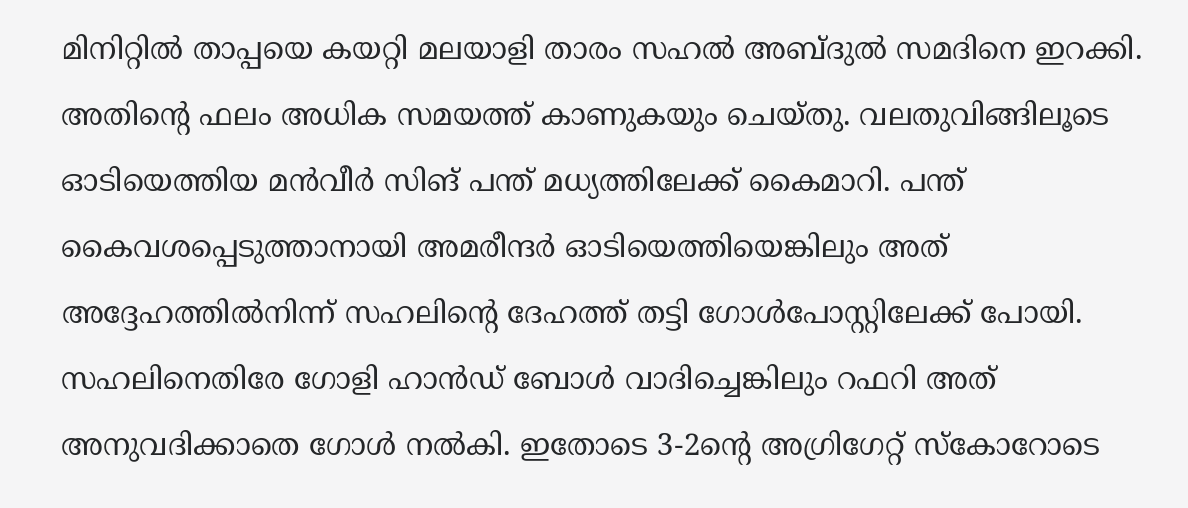മിനിറ്റില്‍ താപ്പയെ കയറ്റി മലയാളി താരം സഹല്‍ അബ്ദുല്‍ സമദിനെ ഇറക്കി. അതിന്റെ ഫലം അധിക സമയത്ത് കാണുകയും ചെയ്തു. വലതുവിങ്ങിലൂടെ ഓടിയെത്തിയ മന്‍വീര്‍ സിങ് പന്ത് മധ്യത്തിലേക്ക് കൈമാറി. പന്ത് കൈവശപ്പെടുത്താനായി അമരീന്ദര്‍ ഓടിയെത്തിയെങ്കിലും അത് അദ്ദേഹത്തില്‍നിന്ന് സഹലിന്റെ ദേഹത്ത് തട്ടി ഗോള്‍പോസ്റ്റിലേക്ക് പോയി. സഹലിനെതിരേ ഗോളി ഹാന്‍ഡ് ബോള്‍ വാദിച്ചെങ്കിലും റഫറി അത് അനുവദിക്കാതെ ഗോള്‍ നല്‍കി. ഇതോടെ 3-2ന്റെ അഗ്രിഗേറ്റ് സ്‌കോറോടെ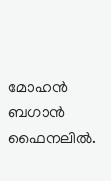മോഹന്‍ ബഗാന്‍ ഫൈനലില്‍.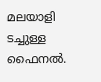മലയാളി ടച്ചുള്ള ഫൈനല്‍.